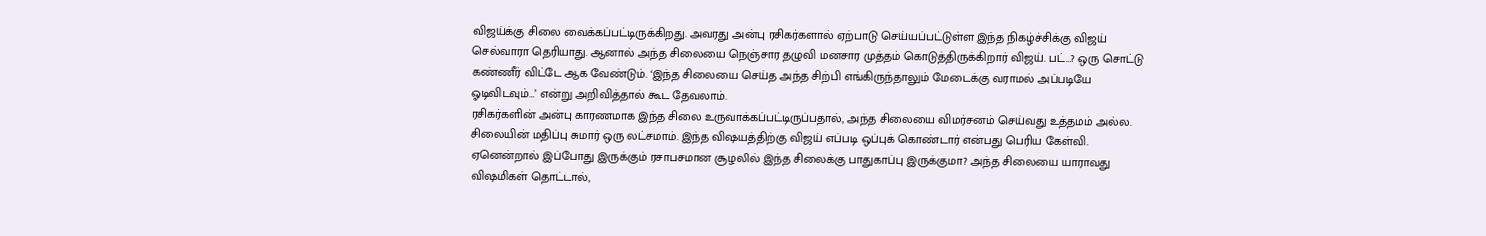விஜய்க்கு சிலை வைக்கப்பட்டிருக்கிறது. அவரது அன்பு ரசிகர்களால் ஏற்பாடு செய்யப்பட்டுள்ள இந்த நிகழ்ச்சிக்கு விஜய் செல்வாரா தெரியாது. ஆனால் அந்த சிலையை நெஞ்சார தழுவி மனசார முத்தம் கொடுத்திருக்கிறார் விஜய். பட்…? ஒரு சொட்டு கண்ணீர் விட்டே ஆக வேண்டும். ‘இந்த சிலையை செய்த அந்த சிற்பி எங்கிருந்தாலும் மேடைக்கு வராமல் அப்படியே ஓடிவிடவும்…’ என்று அறிவித்தால் கூட தேவலாம்.
ரசிகர்களின் அன்பு காரணமாக இந்த சிலை உருவாக்கப்பட்டிருப்பதால், அந்த சிலையை விமர்சனம் செய்வது உத்தமம் அல்ல. சிலையின் மதிப்பு சுமார் ஒரு லட்சமாம். இந்த விஷயத்திற்கு விஜய் எப்படி ஒப்புக் கொண்டார் என்பது பெரிய கேள்வி. ஏனென்றால் இப்போது இருக்கும் ரசாபசமான சூழலில் இந்த சிலைக்கு பாதுகாப்பு இருக்குமா? அந்த சிலையை யாராவது விஷமிகள் தொட்டால்,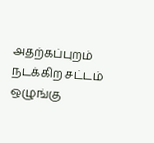அதற்கப்புறம் நடக்கிற சட்டம் ஒழுங்கு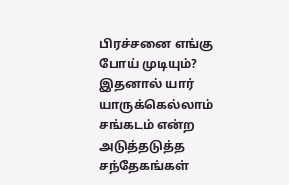பிரச்சனை எங்கு போய் முடியும்? இதனால் யார் யாருக்கெல்லாம் சங்கடம் என்ற அடுத்தடுத்த சந்தேகங்கள்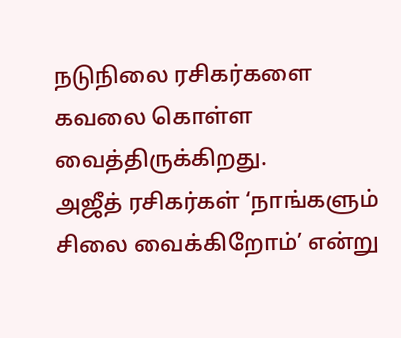நடுநிலை ரசிகர்களை கவலை கொள்ள வைத்திருக்கிறது.
அஜீத் ரசிகர்கள் ‘நாங்களும் சிலை வைக்கிறோம்’ என்று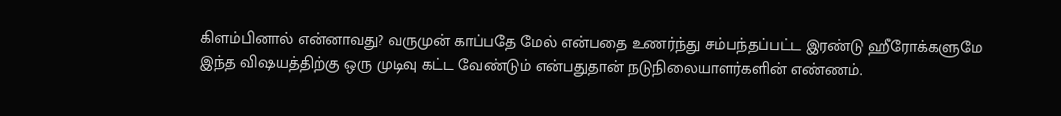கிளம்பினால் என்னாவது? வருமுன் காப்பதே மேல் என்பதை உணர்ந்து சம்பந்தப்பட்ட இரண்டு ஹீரோக்களுமே இந்த விஷயத்திற்கு ஒரு முடிவு கட்ட வேண்டும் என்பதுதான் நடுநிலையாளர்களின் எண்ணம்.